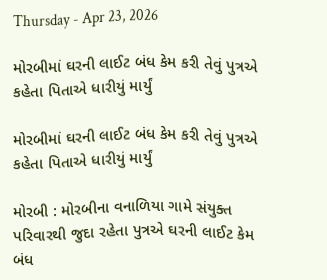Thursday - Apr 23, 2026

મોરબીમાં ઘરની લાઈટ બંધ કેમ કરી તેવું પુત્રએ કહેતા પિતાએ ધારીયું માર્યું

મોરબીમાં ઘરની લાઈટ બંધ કેમ કરી તેવું પુત્રએ કહેતા પિતાએ ધારીયું માર્યું

મોરબી : મોરબીના વનાળિયા ગામે સંયુક્ત પરિવારથી જુદા રહેતા પુત્રએ ઘરની લાઈટ કેમ બંધ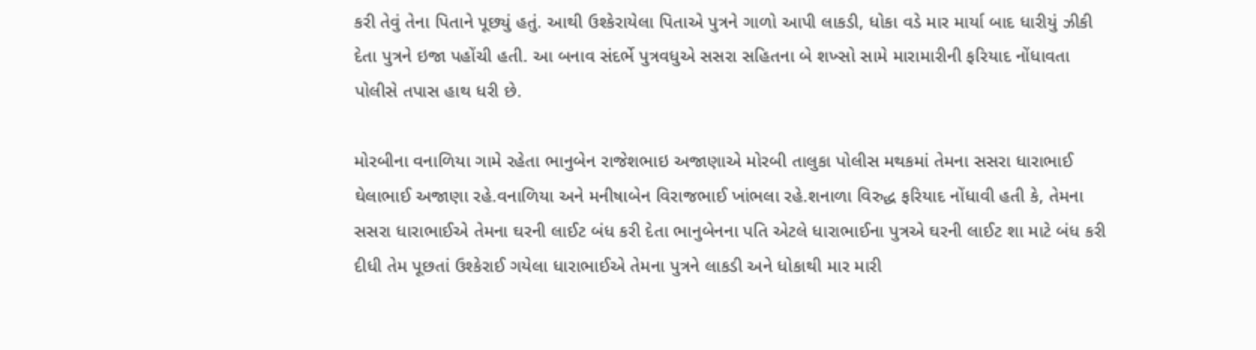કરી તેવું તેના પિતાને પૂછ્યું હતું. આથી ઉશ્કેરાયેલા પિતાએ પુત્રને ગાળો આપી લાકડી, ધોકા વડે માર માર્યા બાદ ધારીયું ઝીકી દેતા પુત્રને ઇજા પહોંચી હતી. આ બનાવ સંદર્ભે પુત્રવધુએ સસરા સહિતના બે શખ્સો સામે મારામારીની ફરિયાદ નોંધાવતા પોલીસે તપાસ હાથ ધરી છે.

મોરબીના વનાળિયા ગામે રહેતા ભાનુબેન રાજેશભાઇ અજાણાએ મોરબી તાલુકા પોલીસ મથકમાં તેમના સસરા ધારાભાઈ ઘેલાભાઈ અજાણા રહે.વનાળિયા અને મનીષાબેન વિરાજભાઈ ખાંભલા રહે.શનાળા વિરુદ્ધ ફરિયાદ નોંધાવી હતી કે, તેમના સસરા ધારાભાઈએ તેમના ઘરની લાઈટ બંધ કરી દેતા ભાનુબેનના પતિ એટલે ધારાભાઈના પુત્રએ ઘરની લાઈટ શા માટે બંધ કરી દીધી તેમ પૂછતાં ઉશ્કેરાઈ ગયેલા ધારાભાઈએ તેમના પુત્રને લાકડી અને ધોકાથી માર મારી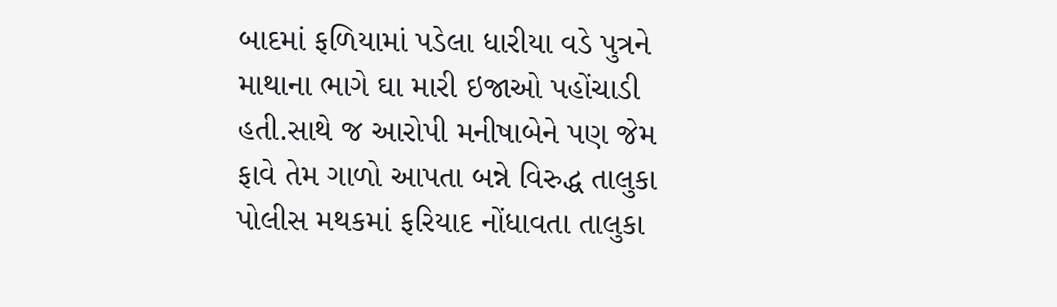બાદમાં ફળિયામાં પડેલા ધારીયા વડે પુત્રને માથાના ભાગે ઘા મારી ઇજાઓ પહોંચાડી હતી.સાથે જ આરોપી મનીષાબેને પણ જેમ ફાવે તેમ ગાળો આપતા બન્ને વિરુદ્ધ તાલુકા પોલીસ મથકમાં ફરિયાદ નોંધાવતા તાલુકા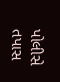પોલીસે તપાસ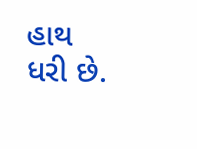હાથ ધરી છે.